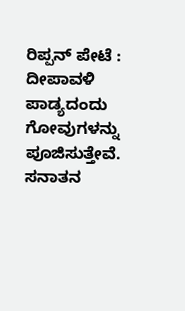ರಿಪ್ಪನ್ ಪೇಟೆ : ದೀಪಾವಳಿ ಪಾಡ್ಯದಂದು ಗೋವುಗಳನ್ನು ಪೂಜಿಸುತ್ತೇವೆ. ಸನಾತನ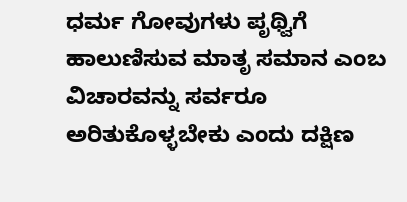ಧರ್ಮ ಗೋವುಗಳು ಪೃಥ್ವಿಗೆ ಹಾಲುಣಿಸುವ ಮಾತೃ ಸಮಾನ ಎಂಬ ವಿಚಾರವನ್ನು ಸರ್ವರೂ ಅರಿತುಕೊಳ್ಳಬೇಕು ಎಂದು ದಕ್ಷಿಣ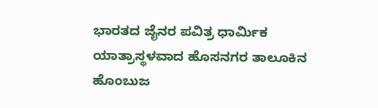ಭಾರತದ ಜೈನರ ಪವಿತ್ರ ಧಾರ್ಮಿಕ ಯಾತ್ರಾಸ್ಥಳವಾದ ಹೊಸನಗರ ತಾಲೂಕಿನ ಹೊಂಬುಜ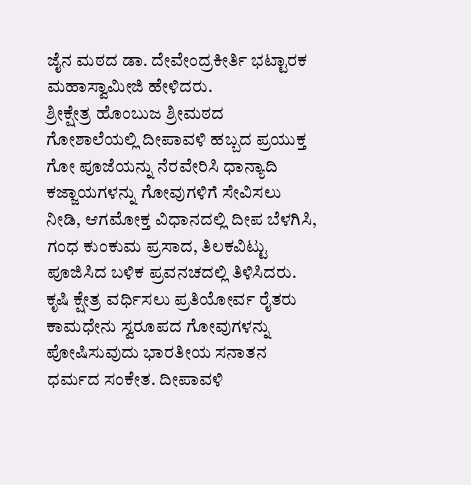ಜೈನ ಮಠದ ಡಾ. ದೇವೇಂದ್ರಕೀರ್ತಿ ಭಟ್ಟಾರಕ ಮಹಾಸ್ವಾಮೀಜಿ ಹೇಳಿದರು.
ಶ್ರೀಕ್ಷೇತ್ರ ಹೊಂಬುಜ ಶ್ರೀಮಠದ ಗೋಶಾಲೆಯಲ್ಲಿ ದೀಪಾವಳಿ ಹಬ್ಬದ ಪ್ರಯುಕ್ತ ಗೋ ಪೂಜೆಯನ್ನು ನೆರವೇರಿಸಿ ಧಾನ್ಯಾದಿ ಕಜ್ಜಾಯಗಳನ್ನು ಗೋವುಗಳಿಗೆ ಸೇವಿಸಲು ನೀಡಿ, ಆಗಮೋಕ್ತ ವಿಧಾನದಲ್ಲಿ ದೀಪ ಬೆಳಗಿಸಿ, ಗಂಧ ಕುಂಕುಮ ಪ್ರಸಾದ, ತಿಲಕವಿಟ್ಟು ಪೂಜಿಸಿದ ಬಳಿಕ ಪ್ರವನಚದಲ್ಲಿ ತಿಳಿಸಿದರು.
ಕೃಷಿ ಕ್ಷೇತ್ರ ವರ್ಧಿಸಲು ಪ್ರತಿಯೋರ್ವ ರೈತರು ಕಾಮಧೇನು ಸ್ವರೂಪದ ಗೋವುಗಳನ್ನು ಪೋಷಿಸುವುದು ಭಾರತೀಯ ಸನಾತನ ಧರ್ಮದ ಸಂಕೇತ. ದೀಪಾವಳಿ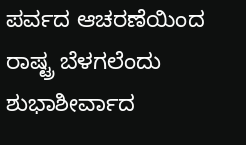ಪರ್ವದ ಆಚರಣೆಯಿಂದ ರಾಷ್ಟ್ರ ಬೆಳಗಲೆಂದು ಶುಭಾಶೀರ್ವಾದ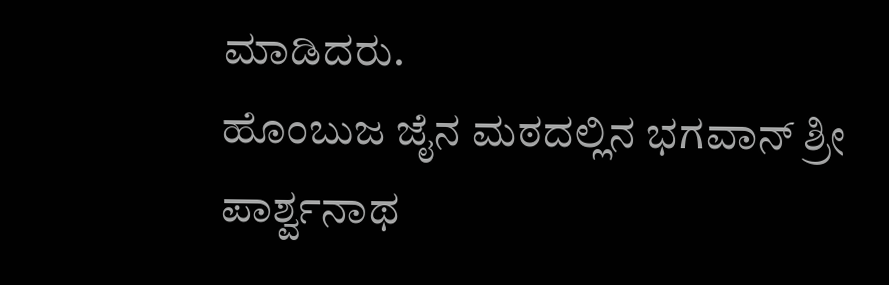ಮಾಡಿದರು.
ಹೊಂಬುಜ ಜೈನ ಮಠದಲ್ಲಿನ ಭಗವಾನ್ ಶ್ರೀ ಪಾರ್ಶ್ವನಾಥ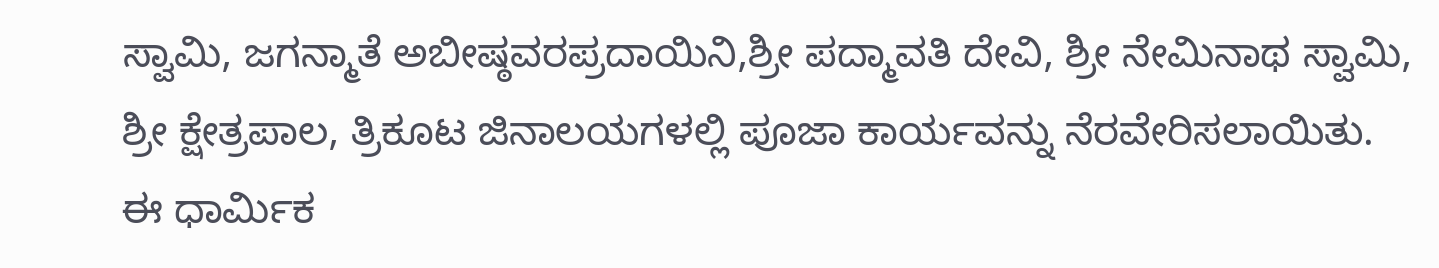ಸ್ವಾಮಿ, ಜಗನ್ಮಾತೆ ಅಬೀಷ್ಠವರಪ್ರದಾಯಿನಿ,ಶ್ರೀ ಪದ್ಮಾವತಿ ದೇವಿ, ಶ್ರೀ ನೇಮಿನಾಥ ಸ್ವಾಮಿ, ಶ್ರೀ ಕ್ಷೇತ್ರಪಾಲ, ತ್ರಿಕೂಟ ಜಿನಾಲಯಗಳಲ್ಲಿ ಪೂಜಾ ಕಾರ್ಯವನ್ನು ನೆರವೇರಿಸಲಾಯಿತು. ಈ ಧಾರ್ಮಿಕ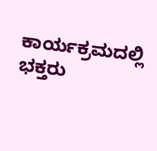ಕಾರ್ಯಕ್ರಮದಲ್ಲಿ ಭಕ್ತರು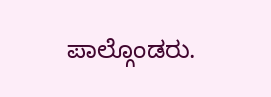ಪಾಲ್ಗೊಂಡರು.